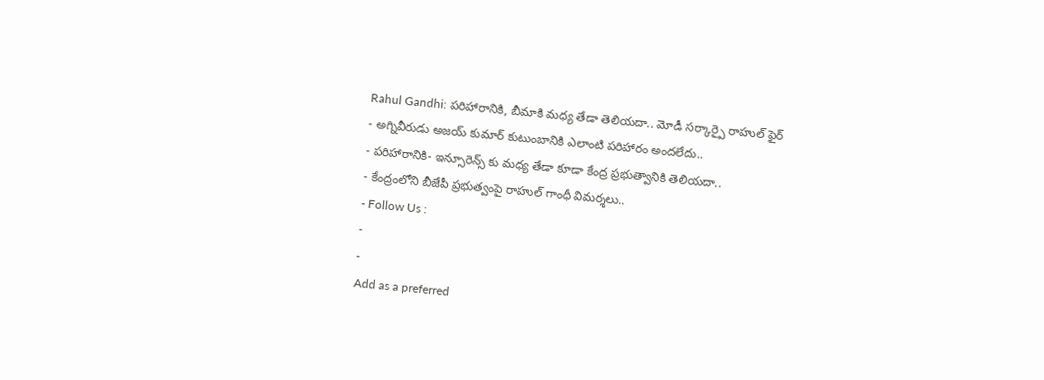Rahul Gandhi: పరిహారానికి, బీమాకి మధ్య తేడా తెలియదా.. మోడీ సర్కార్పై రాహుల్ ఫైర్
- అగ్నివీరుడు అజయ్ కుమార్ కుటుంబానికి ఎలాంటి పరిహారం అందలేదు..
- పరిహారానికి- ఇన్సూరెన్స్ కు మధ్య తేడా కూడా కేంద్ర ప్రభుత్వానికి తెలియదా..
- కేంద్రంలోని బీజేపీ ప్రభుత్వంపై రాహుల్ గాంధీ విమర్శలు..
- Follow Us :
-
-
Add as a preferred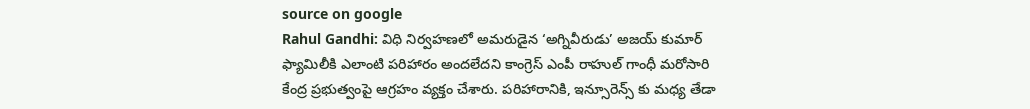source on google
Rahul Gandhi: విధి నిర్వహణలో అమరుడైన ‘అగ్నివీరుడు’ అజయ్ కుమార్ ఫ్యామిలీకి ఎలాంటి పరిహారం అందలేదని కాంగ్రెస్ ఎంపీ రాహుల్ గాంధీ మరోసారి కేంద్ర ప్రభుత్వంపై ఆగ్రహం వ్యక్తం చేశారు. పరిహారానికి, ఇన్సూరెన్స్ కు మధ్య తేడా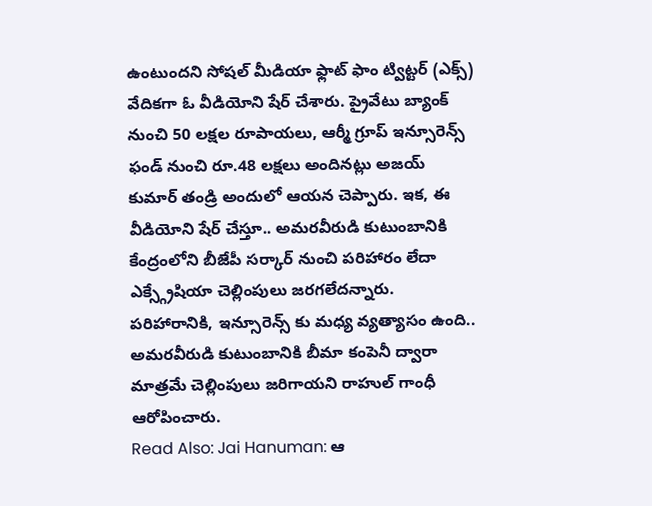ఉంటుందని సోషల్ మీడియా ఫ్లాట్ ఫాం ట్విట్టర్ (ఎక్స్) వేదికగా ఓ వీడియోని షేర్ చేశారు. ప్రైవేటు బ్యాంక్ నుంచి 50 లక్షల రూపాయలు, ఆర్మీ గ్రూప్ ఇన్సూరెన్స్ ఫండ్ నుంచి రూ.48 లక్షలు అందినట్లు అజయ్ కుమార్ తండ్రి అందులో ఆయన చెప్పారు. ఇక, ఈ వీడియోని షేర్ చేస్తూ.. అమరవీరుడి కుటుంబానికి కేంద్రంలోని బీజేపీ సర్కార్ నుంచి పరిహారం లేదా ఎక్స్గ్రేషియా చెల్లింపులు జరగలేదన్నారు. పరిహారానికి, ఇన్సూరెన్స్ కు మధ్య వ్యత్యాసం ఉంది.. అమరవీరుడి కుటుంబానికి బీమా కంపెనీ ద్వారా మాత్రమే చెల్లింపులు జరిగాయని రాహుల్ గాంధీ ఆరోపించారు.
Read Also: Jai Hanuman: ఆ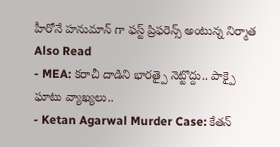హీరోనే హనుమాన్ గా ఫస్ట్ ప్రిఫరెన్స్ అంటున్న నిర్మాత
Also Read
- MEA: కరాచీ దాడిని భారత్పై నెట్టొద్దు.. పాక్పై ఘాటు వ్యాఖ్యలు..
- Ketan Agarwal Murder Case: కేతన్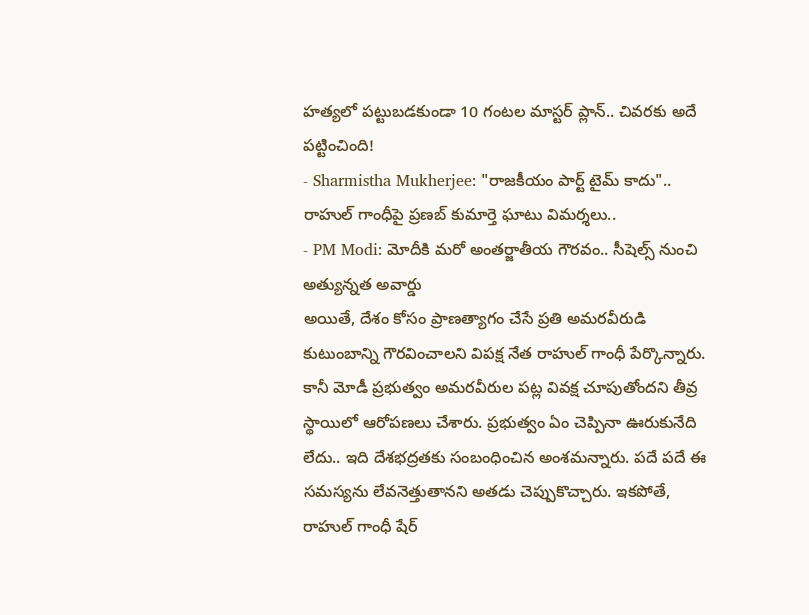హత్యలో పట్టుబడకుండా 10 గంటల మాస్టర్ ప్లాన్.. చివరకు అదే పట్టించింది!
- Sharmistha Mukherjee: "రాజకీయం పార్ట్ టైమ్ కాదు".. రాహుల్ గాంధీపై ప్రణబ్ కుమార్తె ఘాటు విమర్శలు..
- PM Modi: మోదీకి మరో అంతర్జాతీయ గౌరవం.. సీషెల్స్ నుంచి అత్యున్నత అవార్డు
అయితే, దేశం కోసం ప్రాణత్యాగం చేసే ప్రతి అమరవీరుడి కుటుంబాన్ని గౌరవించాలని విపక్ష నేత రాహుల్ గాంధీ పేర్కొన్నారు. కానీ మోడీ ప్రభుత్వం అమరవీరుల పట్ల వివక్ష చూపుతోందని తీవ్ర స్థాయిలో ఆరోపణలు చేశారు. ప్రభుత్వం ఏం చెప్పినా ఊరుకునేది లేదు.. ఇది దేశభద్రతకు సంబంధించిన అంశమన్నారు. పదే పదే ఈ సమస్యను లేవనెత్తుతానని అతడు చెప్పుకొచ్చారు. ఇకపోతే, రాహుల్ గాంధీ షేర్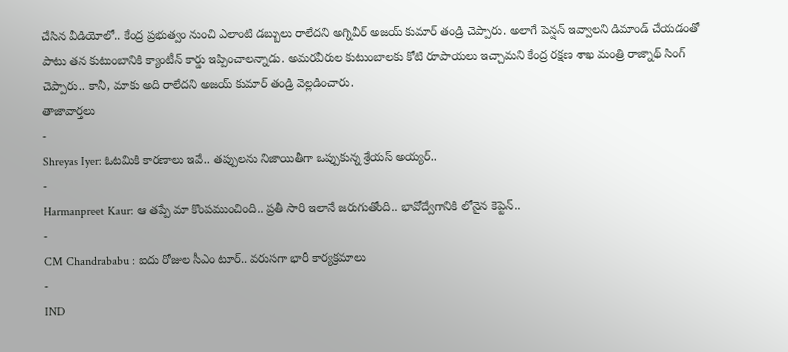చేసిన వీడియోలో.. కేంద్ర ప్రభుత్వం నుంచి ఎలాంటి డబ్బులు రాలేదని అగ్నివీర్ అజయ్ కుమార్ తండ్రి చెప్పారు. అలాగే పెన్షన్ ఇవ్వాలని డిమాండ్ చేయడంతో పాటు తన కుటుంబానికి క్యాంటీన్ కార్డు ఇప్పించాలన్నాడు. అమరవీరుల కుటుంబాలకు కోటి రూపాయలు ఇచ్చామని కేంద్ర రక్షణ శాఖ మంత్రి రాజ్నాథ్ సింగ్ చెప్పారు.. కానీ, మాకు అది రాలేదని అజయ్ కుమార్ తండ్రి వెల్లడించారు.
తాజావార్తలు
-
Shreyas Iyer: ఓటమికి కారణాలు ఇవే.. తప్పులను నిజాయితీగా ఒప్పుకున్న శ్రేయస్ అయ్యర్..
-
Harmanpreet Kaur: ఆ తప్పే మా కొంపముంచింది.. ప్రతీ సారి ఇలానే జరుగుతోంది.. భావోద్వేగానికి లోనైన కెప్టెన్..
-
CM Chandrababu : ఐదు రోజుల సీఎం టూర్.. వరుసగా భారీ కార్యక్రమాలు
-
IND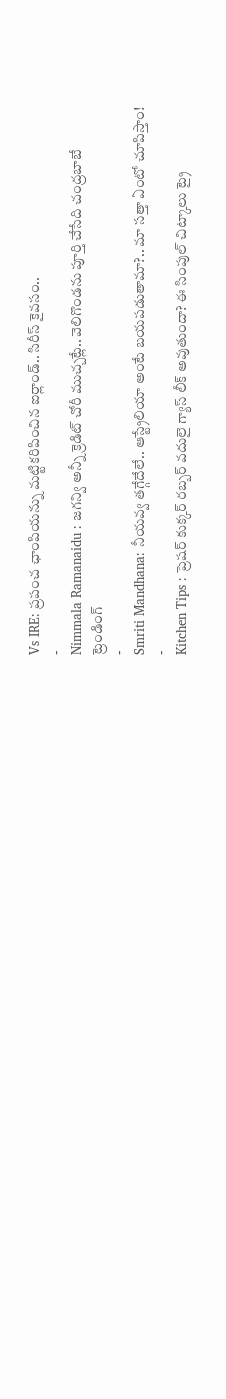Vs IRE: ప్రపంచ ఛాంపియన్ను మట్టికరిపించిన ఐర్లాండ్.. సిరీస్ కైవసం..
-
Nimmala Ramanaidu : జగన్వి అన్నీ క్రెడిట్ చోరీ ముచ్చట్లే.. వెలిగొండను పూర్తి చేసేది చంద్రబాబే
ట్రెండింగ్
-
Smriti Mandhana: నీయవ్వ తగ్గేదేలే.. ఆస్ట్రేలియా అంటే బయపడుతామా?.. మా సత్తా ఏంటో చూపిస్తాం!
-
Kitchen Tips : ప్రెషర్ కుక్కర్ రబ్బర్ వదులై గ్యాస్ లీక్ అవుతుందా? ఈ సింపుల్ చిట్కాలు ట్రై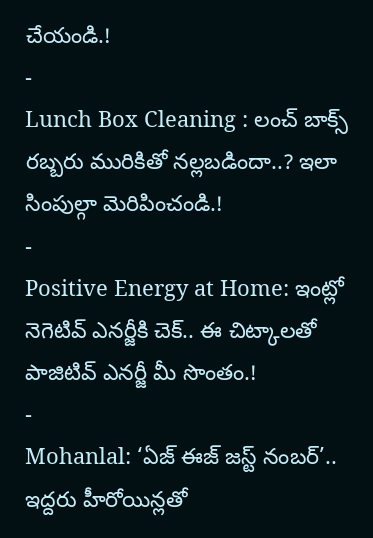చేయండి.!
-
Lunch Box Cleaning : లంచ్ బాక్స్ రబ్బరు మురికితో నల్లబడిందా..? ఇలా సింపుల్గా మెరిపించండి.!
-
Positive Energy at Home: ఇంట్లో నెగెటివ్ ఎనర్జీకి చెక్.. ఈ చిట్కాలతో పాజిటివ్ ఎనర్జీ మీ సొంతం.!
-
Mohanlal: ‘ఏజ్ ఈజ్ జస్ట్ నంబర్’.. ఇద్దరు హీరోయిన్లతో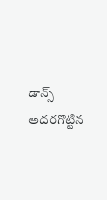డాన్స్ అదరగొట్టిన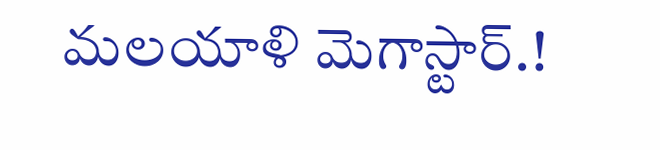మలయాళి మెగాస్టార్.!